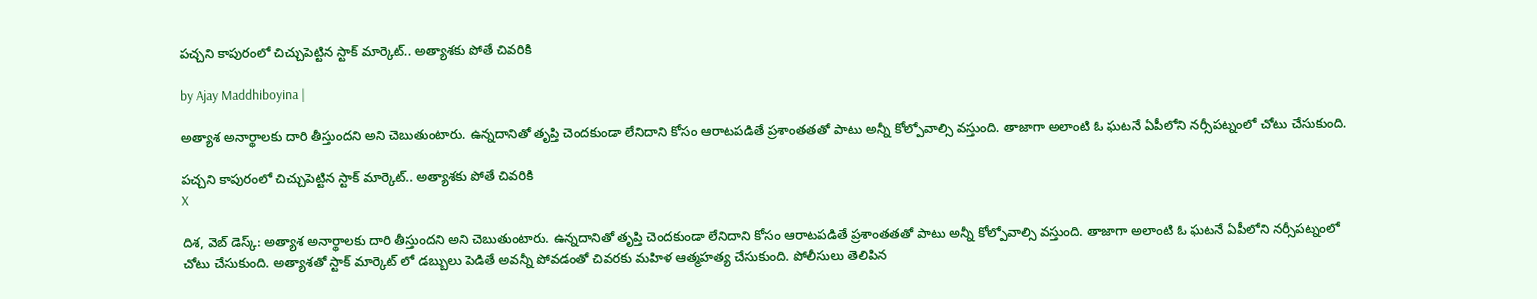పచ్చని కాపురంలో చిచ్చుపెట్టిన స్టాక్ మార్కెట్.. అత్యాశకు పోతే చివరికి

by Ajay Maddhiboyina |

అత్యాశ అనార్థాలకు దారి తీస్తుందని అని చెబుతుంటారు. ఉన్నదానితో తృప్తి చెంద‌కుండా లేనిదాని కోసం ఆరాట‌ప‌డితే ప్ర‌శాంత‌త‌తో పాటు అన్నీ కోల్పోవాల్సి వ‌స్తుంది. తాజాగా అలాంటి ఓ ఘ‌ట‌నే ఏపీలోని న‌ర్సీప‌ట్నంలో చోటు చేసుకుంది.

పచ్చని కాపురంలో చిచ్చుపెట్టిన స్టాక్ మార్కెట్.. అత్యాశకు పోతే చివరికి
X

దిశ, వెబ్ డెస్క్: అత్యాశ అనార్థాలకు దారి తీస్తుందని అని చెబుతుంటారు. ఉన్నదానితో తృప్తి చెంద‌కుండా లేనిదాని కోసం ఆరాట‌ప‌డితే ప్ర‌శాంత‌త‌తో పాటు అన్నీ కోల్పోవాల్సి వ‌స్తుంది. తాజాగా అలాంటి ఓ ఘ‌ట‌నే ఏపీలోని న‌ర్సీప‌ట్నంలో చోటు చేసుకుంది. అత్యాశ‌తో స్టాక్ మార్కెట్ లో డ‌బ్బులు పెడితే అవ‌న్నీ పోవ‌డంతో చివ‌ర‌కు మ‌హిళ ఆత్మ‌హ‌త్య చేసుకుంది. పోలీసులు తెలిపిన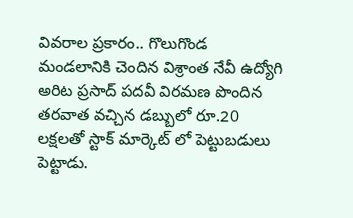వివ‌రాల ప్ర‌కారం.. గొలుగొండ మండ‌లానికి చెందిన విశ్రాంత నేవీ ఉద్యోగి అరిట ప్ర‌సాద్ ప‌ద‌వీ విర‌మ‌ణ పొందిన త‌ర‌వాత వ‌చ్చిన డ‌బ్బులో రూ.20 ల‌క్ష‌ల‌తో స్టాక్ మార్కెట్ లో పెట్టుబ‌డులు పెట్టాడు.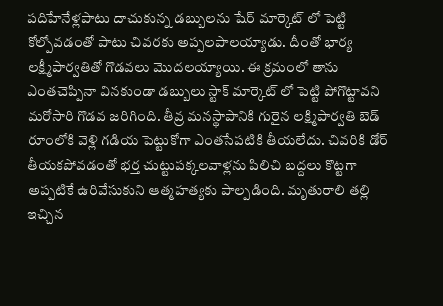ప‌దిహేనేళ్ల‌పాటు దాచుకున్న డ‌బ్బుల‌ను షేర్ మార్కెట్ లో పెట్టి కోల్పోవ‌డంతో పాటు చివ‌ర‌కు అప్ప‌లపాల‌య్యాడు. దీంతో భార్య ల‌క్ష్మీపార్వ‌తితో గొడ‌వ‌లు మొద‌ల‌య్యాయి. ఈ క్ర‌మంలో తాను ఎంతచెప్పినా విన‌కుండా డబ్బులు స్టాక్ మార్కెట్ లో పెట్టి పోగొట్టావ‌ని మ‌రోసారి గొడ‌వ జ‌రిగింది. తీవ్ర మ‌న‌స్థాపానికి గురైన లక్ష్మిపార్వ‌తి బెడ్ రూంలోకి వెళ్లి గ‌డియ పెట్టుకోగా ఎంత‌సేప‌టికి తీయ‌లేదు. చివ‌రికి డోర్ తీయ‌క‌పోవ‌డంతో భ‌ర్త చుట్టుప‌క్క‌ల‌వాళ్ల‌ను పిలిచి బ‌ద్ద‌లు కొట్ట‌గా అప్పటికే ఉరివేసుకుని ఆత్మ‌హ‌త్య‌కు పాల్ప‌డింది. మృతురాలి త‌ల్లి ఇచ్చిన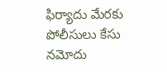ఫిర్యాదు మేరకు పోలీసులు కేసు న‌మోదు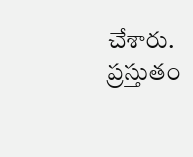చేశారు. ప్ర‌స్తుతం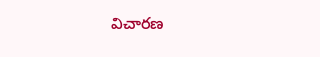విచార‌ణ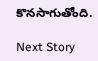కొన‌సాగుతోంది.

Next Story